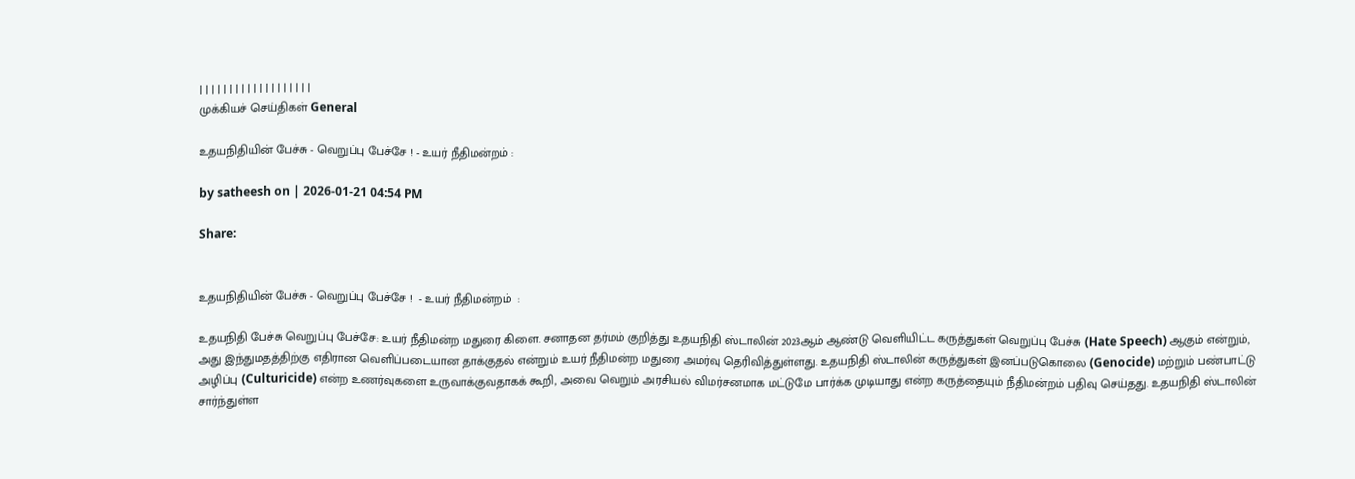| | | | | | | | | | | | | | | | | | |
முக்கியச் செய்திகள் General

உதயநிதியின் பேச்சு - வெறுப்பு பேச்சே ! - உயர் நீதிமன்றம் :

by satheesh on | 2026-01-21 04:54 PM

Share:


உதயநிதியின் பேச்சு - வெறுப்பு பேச்சே !  - உயர் நீதிமன்றம்  :

உதயநிதி பேச்சு வெறுப்பு பேச்சே: உயர் நீதிமன்ற மதுரை கிளை. சனாதன தர்மம் குறித்து உதயநிதி ஸ்டாலின் 2023ஆம் ஆண்டு வெளியிட்ட கருத்துகள் வெறுப்பு பேச்சு (Hate Speech) ஆகும் என்றும், அது இந்துமதத்திற்கு எதிரான வெளிப்படையான தாக்குதல் என்றும் உயர் நீதிமன்ற மதுரை அமர்வு தெரிவித்துள்ளது. உதயநிதி ஸ்டாலின் கருத்துகள் இனப்படுகொலை (Genocide) மற்றும் பண்பாட்டு அழிப்பு (Culturicide) என்ற உணர்வுகளை உருவாக்குவதாகக் கூறி, அவை வெறும் அரசியல் விமர்சனமாக மட்டுமே பார்க்க முடியாது என்ற கருத்தையும் நீதிமன்றம் பதிவு செய்தது. உதயநிதி ஸ்டாலின் சார்ந்துள்ள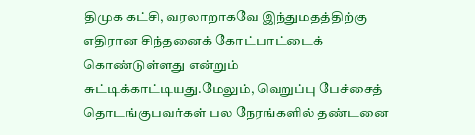திமுக கட்சி, வரலாறாகவே இந்துமதத்திற்கு எதிரான சிந்தனைக் கோட்பாட்டைக் கொண்டுள்ளது என்றும் சுட்டிக்காட்டியது.மேலும், வெறுப்பு பேச்சைத் தொடங்குபவர்கள் பல நேரங்களில் தண்டனை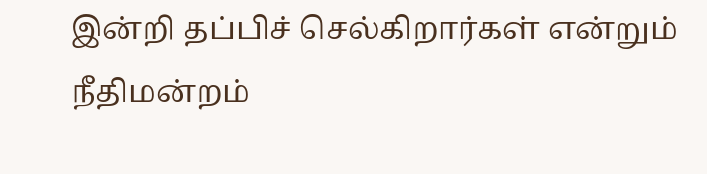இன்றி தப்பிச் செல்கிறார்கள் என்றும் நீதிமன்றம்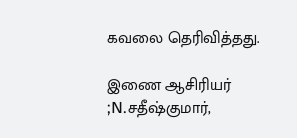கவலை தெரிவித்தது.

இணை ஆசிரியர் ;N.சதீஷ்குமார்,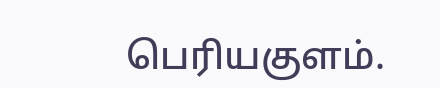பெரியகுளம்.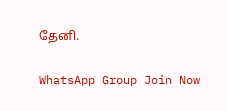தேனி.

WhatsApp Group Join Now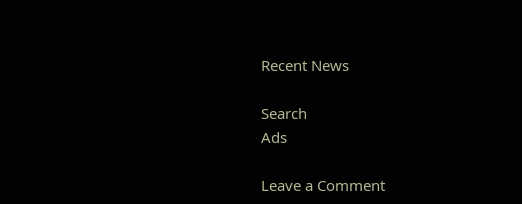Recent News

Search
Ads

Leave a Comment